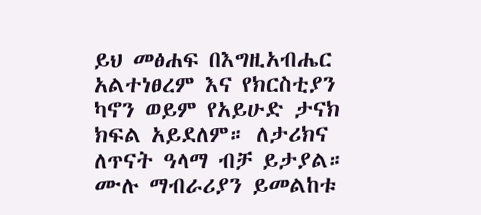ይህ መፅሐፍ በእግዚአብሔር አልተነፀረም እና የክርስቲያን ካኖን ወይም የአይሁድ ታናክ ክፍል አይደለም። ለታሪክና ለጥናት ዓላማ ብቻ ይታያል። ሙሉ ማብራሪያን ይመልከቱ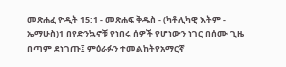መጽሐፈ ዮዲት 15:1 - መጽሐፍ ቅዱስ - (ካቶሊካዊ እትም - ኤማሁስ)1 በየድንኳኖቹ የነበሩ ሰዎች የሆነውን ነገር በሰሙ ጊዜ በጣም ደነገጡ፤ ምዕራፉን ተመልከትየአማርኛ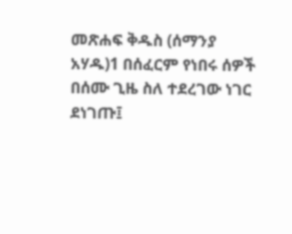መጽሐፍ ቅዱስ (ሰማንያ አሃዱ)1 በሰፈርም የነበሩ ሰዎች በሰሙ ጊዜ ስለ ተደረገው ነገር ደነገጡ፤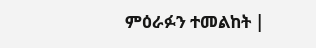ምዕራፉን ተመልከት |